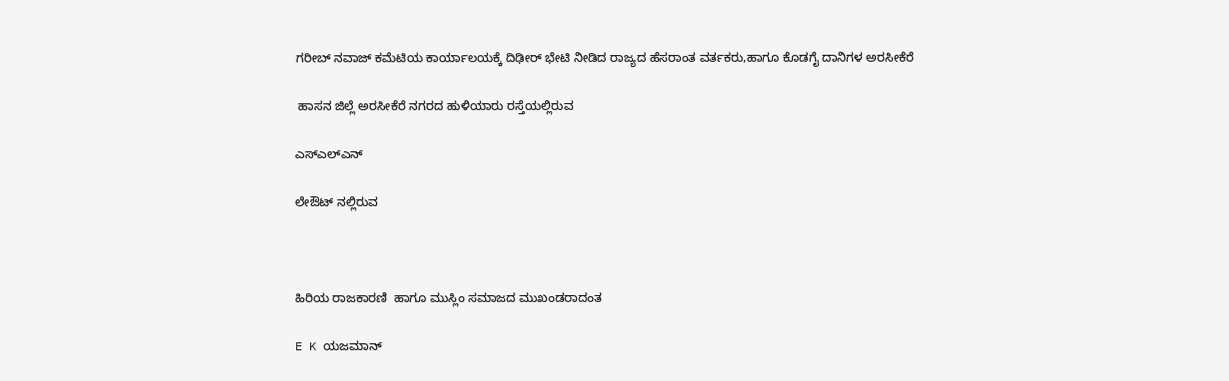ಗರೀಬ್ ನವಾಜ್ ಕಮೆಟಿಯ ಕಾರ್ಯಾಲಯಕ್ಕೆ ದಿಢೀರ್ ಭೇಟಿ ನೀಡಿದ ರಾಜ್ಯದ ಹೆಸರಾಂತ ವರ್ತಕರು,ಹಾಗೂ ಕೊಡಗೈ ದಾನಿಗಳ ಅರಸೀಕೆರೆ

 ಹಾಸನ ಜಿಲ್ಲೆ ಅರಸೀಕೆರೆ ನಗರದ ಹುಳಿಯಾರು ರಸ್ತೆಯಲ್ಲಿರುವ

ಎಸ್ಎಲ್ಎನ್

ಲೇಔಟ್ ನಲ್ಲಿರುವ



ಹಿರಿಯ ರಾಜಕಾರಣಿ  ಹಾಗೂ ಮುಸ್ಲಿಂ ಸಮಾಜದ ಮುಖಂಡರಾದಂತ

E K ಯಜಮಾನ್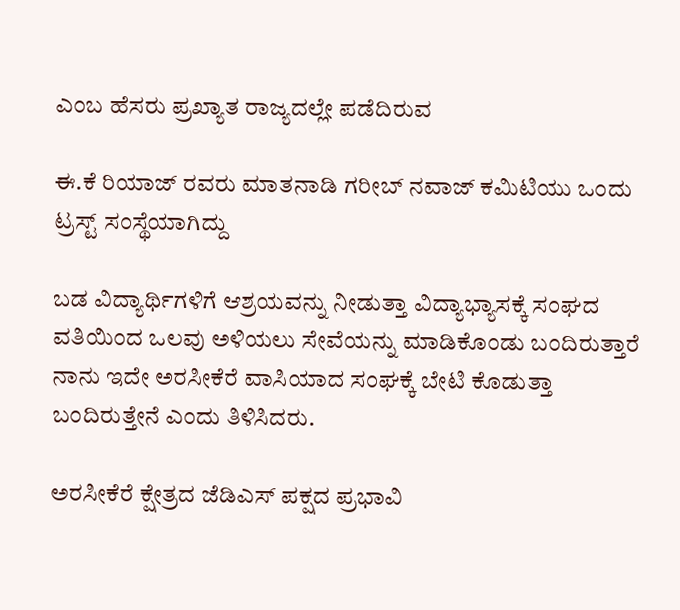ಎಂಬ ಹೆಸರು ಪ್ರಖ್ಯಾತ ರಾಜ್ಯದಲ್ಲೇ ಪಡೆದಿರುವ

ಈ.ಕೆ ರಿಯಾಜ್ ರವರು ಮಾತನಾಡಿ ಗರೀಬ್ ನವಾಜ್ ಕಮಿಟಿಯು ಒಂದು ಟ್ರಸ್ಟ್ ಸಂಸ್ಥೆಯಾಗಿದ್ದು

ಬಡ ವಿದ್ಯಾರ್ಥಿಗಳಿಗೆ ಆಶ್ರಯವನ್ನು ನೀಡುತ್ತಾ ವಿದ್ಯಾಭ್ಯಾಸಕ್ಕೆ ಸಂಘದ ವತಿಯಿಂದ ಒಲವು ಅಳಿಯಲು ಸೇವೆಯನ್ನು ಮಾಡಿಕೊಂಡು ಬಂದಿರುತ್ತಾರೆ ನಾನು ಇದೇ ಅರಸೀಕೆರೆ ವಾಸಿಯಾದ ಸಂಘಕ್ಕೆ ಬೇಟಿ ಕೊಡುತ್ತಾ ಬಂದಿರುತ್ತೇನೆ ಎಂದು ತಿಳಿಸಿದರು.

ಅರಸೀಕೆರೆ ಕ್ಷೇತ್ರದ ಜೆಡಿಎಸ್ ಪಕ್ಷದ ಪ್ರಭಾವಿ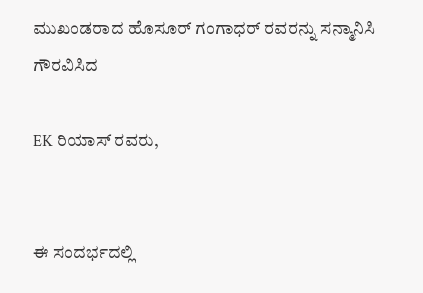ಮುಖಂಡರಾದ ಹೊಸೂರ್ ಗಂಗಾಧರ್ ರವರನ್ನು ಸನ್ಮಾನಿಸಿ ಗೌರವಿಸಿದ

EK ರಿಯಾಸ್ ರವರು,


ಈ ಸಂದರ್ಭದಲ್ಲಿ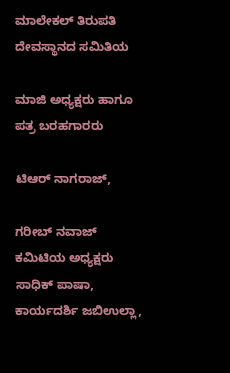ಮಾಲೇಕಲ್ ತಿರುಪತಿ ದೇವಸ್ಥಾನದ ಸಮಿತಿಯ

ಮಾಜಿ ಅಧ್ಯಕ್ಷರು ಹಾಗೂ ಪತ್ರ ಬರಹಗಾರರು

ಟಿಆರ್ ನಾಗರಾಜ್,

ಗರೀಬ್ ನವಾಜ್ ಕಮಿಟಿಯ ಅಧ್ಯಕ್ಷರು  ಸಾಧಿಕ್ ಪಾಷಾ, ಕಾರ್ಯದರ್ಶಿ ಜಬಿಉಲ್ಲಾ,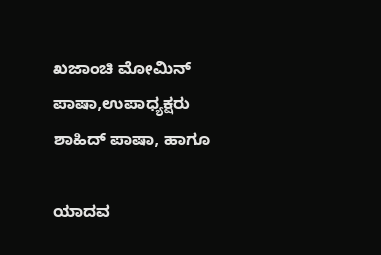ಖಜಾಂಚಿ ಮೋಮಿನ್ ಪಾಷಾ,ಉಪಾಧ್ಯಕ್ಷರು ಶಾಹಿದ್ ಪಾಷಾ, ಹಾಗೂ

ಯಾದವ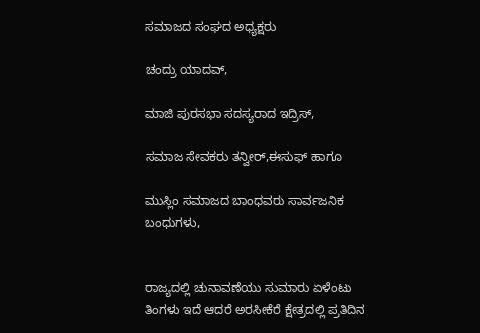ಸಮಾಜದ ಸಂಘದ ಅಧ್ಯಕ್ಷರು

ಚಂದ್ರು ಯಾದವ್,

ಮಾಜಿ ಪುರಸಭಾ ಸದಸ್ಯರಾದ ಇದ್ರಿಸ್,

ಸಮಾಜ ಸೇವಕರು ತನ್ವೀರ್,ಈಸುಫ್ ಹಾಗೂ

ಮುಸ್ಲಿಂ ಸಮಾಜದ ಬಾಂಧವರು ಸಾರ್ವಜನಿಕ ಬಂಧುಗಳು,


ರಾಜ್ಯದಲ್ಲಿ ಚುನಾವಣೆಯು ಸುಮಾರು ಏಳೆಂಟು ತಿಂಗಳು ಇದೆ ಆದರೆ ಅರಸೀಕೆರೆ ಕ್ಷೇತ್ರದಲ್ಲಿ ಪ್ರತಿದಿನ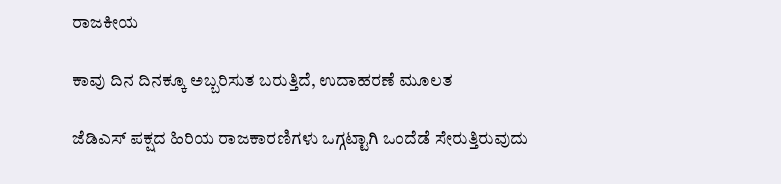ರಾಜಕೀಯ

ಕಾವು ದಿನ ದಿನಕ್ಕೂ ಅಬ್ಬರಿಸುತ ಬರುತ್ತಿದೆ, ಉದಾಹರಣೆ ಮೂಲತ

ಜೆಡಿಎಸ್ ಪಕ್ಷದ ಹಿರಿಯ ರಾಜಕಾರಣಿಗಳು ಒಗ್ಗಟ್ಟಾಗಿ ಒಂದೆಡೆ ಸೇರುತ್ತಿರುವುದು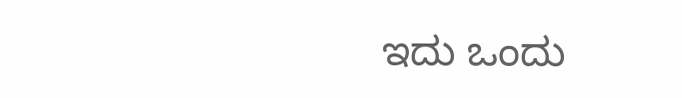ಇದು ಒಂದು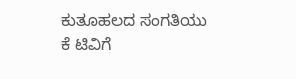ಕುತೂಹಲದ ಸಂಗತಿಯು ಕೆ ಟಿವಿಗೆ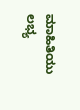ಮಾಹಿತಿಯು ಲಭ್ಯ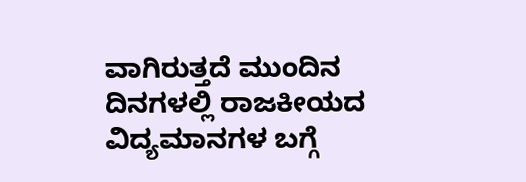ವಾಗಿರುತ್ತದೆ ಮುಂದಿನ ದಿನಗಳಲ್ಲಿ ರಾಜಕೀಯದ ವಿದ್ಯಮಾನಗಳ ಬಗ್ಗೆ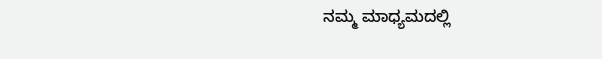ನಮ್ಮ ಮಾಧ್ಯಮದಲ್ಲಿ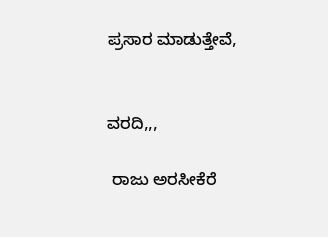ಪ್ರಸಾರ ಮಾಡುತ್ತೇವೆ,


ವರದಿ,,,

 ರಾಜು ಅರಸೀಕೆರೆ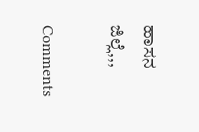ಹಾಸನ ಜಿಲ್ಲೆ,,,

Comments